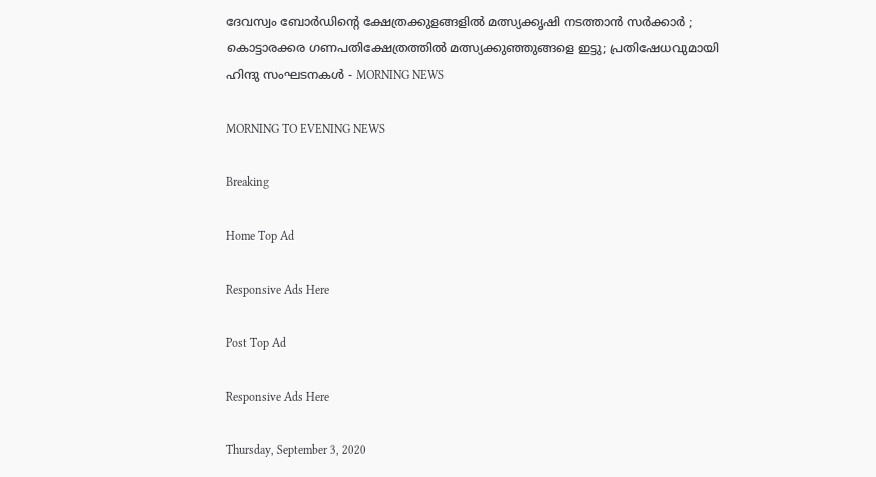ദേവസ്വം ബോര്‍ഡിന്റെ ക്ഷേത്രക്കുളങ്ങളില്‍ മത്സ്യക്കൃഷി നടത്താന്‍ സര്‍ക്കാര്‍ ; കൊട്ടാരക്കര ഗണപതിക്ഷേത്രത്തില്‍ മത്സ്യക്കുഞ്ഞുങ്ങളെ ഇട്ടു; പ്രതിഷേധവുമായി ഹിന്ദു സംഘടനകള്‍ - MORNING NEWS

MORNING TO EVENING NEWS

Breaking

Home Top Ad

Responsive Ads Here

Post Top Ad

Responsive Ads Here

Thursday, September 3, 2020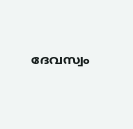ദേവസ്വം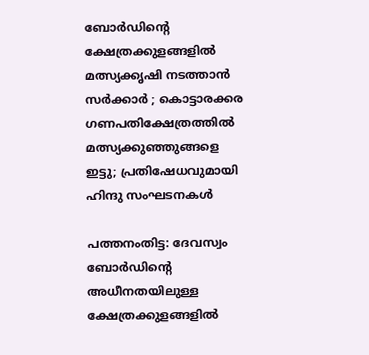ബോര്‍ഡിന്റെ ക്ഷേത്രക്കുളങ്ങളില്‍ മത്സ്യക്കൃഷി നടത്താന്‍ സര്‍ക്കാര്‍ ; കൊട്ടാരക്കര ഗണപതിക്ഷേത്രത്തില്‍ മത്സ്യക്കുഞ്ഞുങ്ങളെ ഇട്ടു; പ്രതിഷേധവുമായി ഹിന്ദു സംഘടനകള്‍

പത്തനംതിട്ട: ദേവസ്വം ബോര്‍ഡിന്റെ അധീനതയിലുള്ള ക്ഷേത്രക്കുളങ്ങളില്‍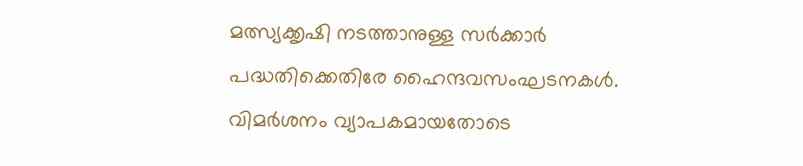മത്സ്യക്കൃഷി നടത്താനുള്ള സര്‍ക്കാര്‍ പദ്ധതിക്കെതിരേ ഹൈന്ദവസംഘടനകള്‍. വിമര്‍ശനം വ്യാപകമായതോടെ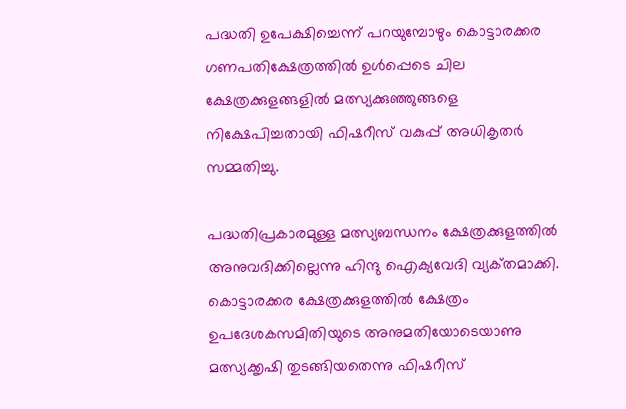പദ്ധതി ഉപേക്ഷിച്ചെന്ന്‌ പറയുമ്പോഴും കൊട്ടാരക്കര ഗണപതിക്ഷേത്രത്തില്‍ ഉള്‍പ്പെടെ ചില ക്ഷേത്രക്കുളങ്ങളില്‍ മത്സ്യക്കുഞ്ഞുങ്ങളെ നിക്ഷേപിച്ചതായി ഫിഷറീസ്‌ വകുപ്പ്‌ അധികൃതര്‍ സമ്മതിച്ചു.

പദ്ധതിപ്രകാരമുള്ള മത്സ്യബന്ധനം ക്ഷേത്രക്കുളത്തില്‍ അനുവദിക്കില്ലെന്നു ഹിന്ദു ഐക്യവേദി വ്യക്‌തമാക്കി. കൊട്ടാരക്കര ക്ഷേത്രക്കുളത്തില്‍ ക്ഷേത്രം ഉപദേശകസമിതിയുടെ അനുമതിയോടെയാണു മത്സ്യക്കൃഷി തുടങ്ങിയതെന്നു ഫിഷറീസ്‌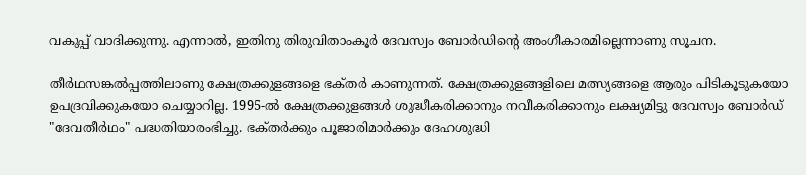വകുപ്പ്‌ വാദിക്കുന്നു. എന്നാല്‍, ഇതിനു തിരുവിതാംകൂര്‍ ദേവസ്വം ബോര്‍ഡിന്റെ അംഗീകാരമില്ലെന്നാണു സൂചന.

തീര്‍ഥസങ്കല്‍പ്പത്തിലാണു ക്ഷേത്രക്കുളങ്ങളെ ഭക്‌തര്‍ കാണുന്നത്‌. ക്ഷേത്രക്കുളങ്ങളിലെ മത്സ്യങ്ങളെ ആരും പിടികൂടുകയോ ഉപദ്രവിക്കുകയോ ചെയ്യാറില്ല. 1995-ല്‍ ക്ഷേത്രക്കുളങ്ങള്‍ ശുദ്ധീകരിക്കാനും നവീകരിക്കാനും ലക്ഷ്യമിട്ടു ദേവസ്വം ബോര്‍ഡ്‌ "ദേവതീര്‍ഥം" പദ്ധതിയാരംഭിച്ചു. ഭക്‌തര്‍ക്കും പൂജാരിമാര്‍ക്കും ദേഹശുദ്ധി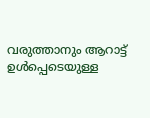വരുത്താനും ആറാട്ട്‌ ഉള്‍പ്പെടെയുള്ള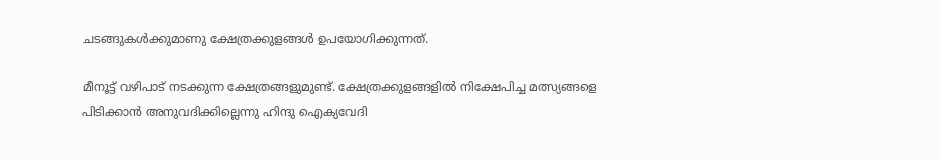ചടങ്ങുകള്‍ക്കുമാണു ക്ഷേത്രക്കുളങ്ങള്‍ ഉപയോഗിക്കുന്നത്‌.

മീനൂട്ട്‌ വഴിപാട്‌ നടക്കുന്ന ക്ഷേത്രങ്ങളുമുണ്ട്‌. ക്ഷേത്രക്കുളങ്ങളില്‍ നിക്ഷേപിച്ച മത്സ്യങ്ങളെ പിടിക്കാന്‍ അനുവദിക്കില്ലെന്നു ഹിന്ദു ഐക്യവേദി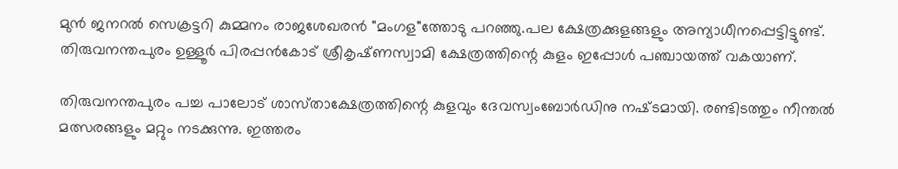മുന്‍ ജനറല്‍ സെക്രട്ടറി കുമ്മനം രാജശേഖരന്‍ "മംഗള"ത്തോടു പറഞ്ഞു.പല ക്ഷേത്രക്കുളങ്ങളും അന്യാധീനപ്പെട്ടിട്ടുണ്ട്‌. തിരുവനന്തപുരം ഉള്ളൂര്‍ പിരപ്പന്‍കോട്‌ ശ്രീകൃഷ്‌ണസ്വാമി ക്ഷേത്രത്തിന്റെ കുളം ഇപ്പോള്‍ പഞ്ചായത്ത്‌ വകയാണ്‌.

തിരുവനന്തപുരം പച്ച പാലോട്‌ ശാസ്‌താക്ഷേത്രത്തിന്റെ കുളവും ദേവസ്വംബോര്‍ഡിനു നഷ്‌ടമായി. രണ്ടിടത്തും നീന്തല്‍ മത്സരങ്ങളും മറ്റും നടക്കുന്നു. ഇത്തരം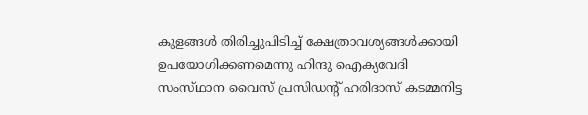കുളങ്ങള്‍ തിരിച്ചുപിടിച്ച്‌ ക്ഷേത്രാവശ്യങ്ങള്‍ക്കായി ഉപയോഗിക്കണമെന്നു ഹിന്ദു ഐക്യവേദി സംസ്‌ഥാന വൈസ്‌ പ്രസിഡന്റ്‌ ഹരിദാസ്‌ കടമ്മനിട്ട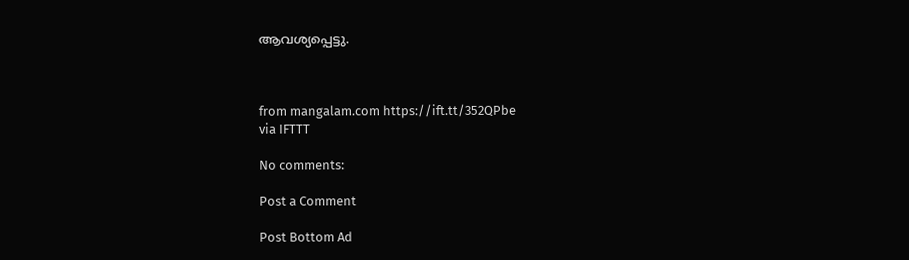ആവശ്യപ്പെട്ടു.



from mangalam.com https://ift.tt/352QPbe
via IFTTT

No comments:

Post a Comment

Post Bottom Ad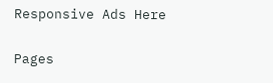Responsive Ads Here

Pages